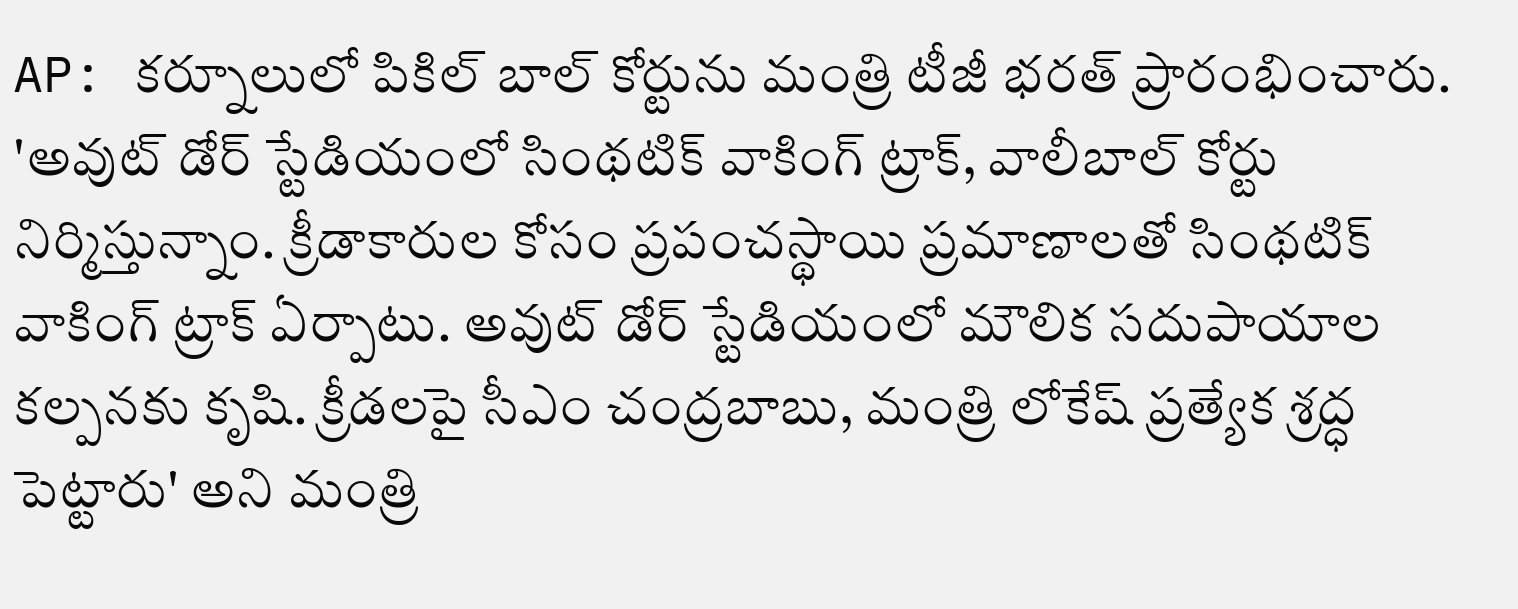AP: కర్నూలులో పికిల్ బాల్ కోర్టును మంత్రి టీజీ భరత్ ప్రారంభించారు. 'అవుట్ డోర్ స్టేడియంలో సింథటిక్ వాకింగ్ ట్రాక్, వాలీబాల్ కోర్టు నిర్మిస్తున్నాం. క్రీడాకారుల కోసం ప్రపంచస్థాయి ప్రమాణాలతో సింథటిక్ వాకింగ్ ట్రాక్ ఏర్పాటు. అవుట్ డోర్ స్టేడియంలో మౌలిక సదుపాయాల కల్పనకు కృషి. క్రీడలపై సీఎం చంద్రబాబు, మంత్రి లోకేష్ ప్రత్యేక శ్రద్ధ పెట్టారు' అని మంత్రి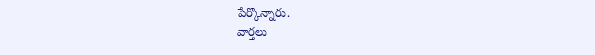పేర్కొన్నారు.
వార్తలు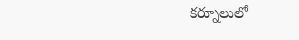కర్నూలులో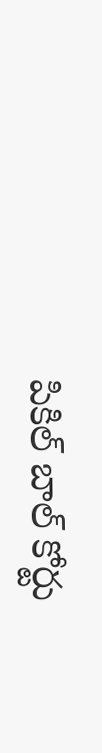పికిల్ బాల్ కోర్టు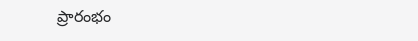ప్రారంభం